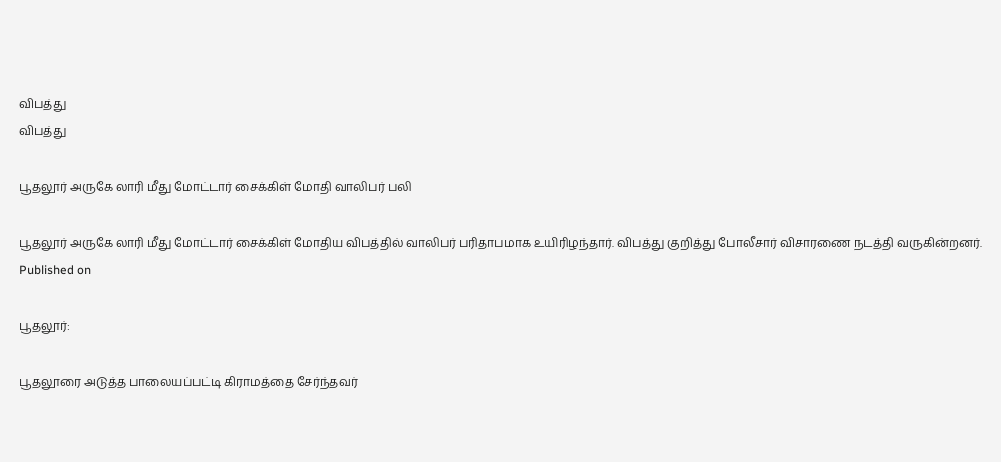விபத்து
விபத்து

பூதலூர் அருகே லாரி மீது மோட்டார் சைக்கிள் மோதி வாலிபர் பலி

பூதலூர் அருகே லாரி மீது மோட்டார் சைக்கிள் மோதிய விபத்தில் வாலிபர் பரிதாபமாக உயிரிழந்தார். விபத்து குறித்து போலீசார் விசாரணை நடத்தி வருகின்றனர்.
Published on

பூதலூர்:

பூதலூரை அடுத்த பாலையப்பட்டி கிராமத்தை சேர்ந்தவர்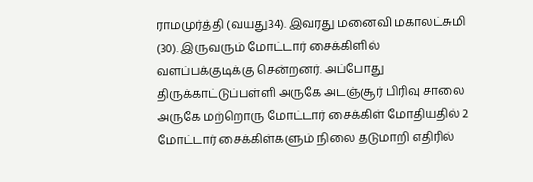ராமமுர்த்தி (வயது34). இவரது மனைவி மகாலட்சுமி (30). இருவரும் மோட்டார் சைக்கிளில் வளப்பக்குடிக்கு சென்றனர். அப்போது திருக்காட்டுப்பள்ளி அருகே அடஞ்சூர் பிரிவு சாலை அருகே மற்றொரு மோட்டார் சைக்கிள் மோதியதில் 2 மோட்டார் சைக்கிள்களும் நிலை தடுமாறி எதிரில்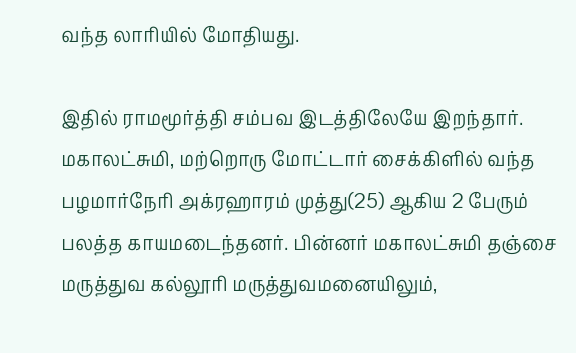வந்த லாரியில் மோதியது.

இதில் ராமமூர்த்தி சம்பவ இடத்திலேயே இறந்தார். மகாலட்சுமி, மற்றொரு மோட்டார் சைக்கிளில் வந்த பழமார்நேரி அக்ரஹாரம் முத்து(25) ஆகிய 2 பேரும் பலத்த காயமடைந்தனர். பின்னர் மகாலட்சுமி தஞ்சை மருத்துவ கல்லூரி மருத்துவமனையிலும்,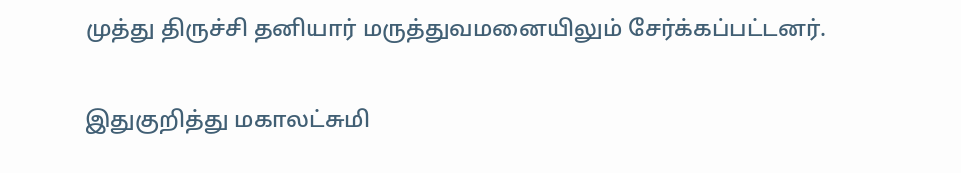முத்து திருச்சி தனியார் மருத்துவமனையிலும் சேர்க்கப்பட்டனர்.

இதுகுறித்து மகாலட்சுமி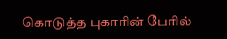கொடுத்த புகாரின் பேரில்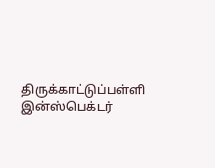திருக்காட்டுப்பள்ளி இன்ஸ்பெக்டர்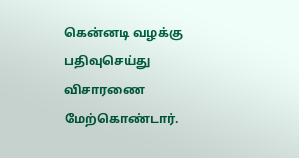கென்னடி வழக்கு பதிவுசெய்து விசாரணை மேற்கொண்டார்.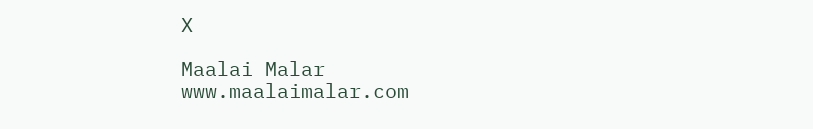X

Maalai Malar
www.maalaimalar.com